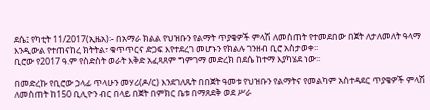ደሴ፤ የካቲት 11/2017(ኢዜአ)፡- በአማራ ክልል የህዝቡን የልማት ጥያቄዎች ምላሽ ለመስጠት የተመደበው በጀት ለታለመለት ዓላማ እንዲውል የተጠናከረ ክትትል፣ ቁጥጥርና ድጋፍ እየተደረገ መሆኑን የክልሉ ገንዘብ ቢሮ አስታወቀ፡፡
ቢሮው የ2017 ዓ.ም የስድስት ወራት እቅድ አፈጻጸም ግምገማ መድረክ በደሴ ከተማ እያካሄደ ነው፡፡

በመድረኩ የቢሮው ኃላፊ ጥላሁን መሃሪ(ዶ/ር) እንደገለጹት በበጀት ዓመቱ የህዝቡን የልማትና የመልካም አስተዳደር ጥያቄዎች ምላሽ ለመስጠት ከ150 ቢሊዮን ብር በላይ በጀት በምክር ቤቱ በማጸደቅ ወደ ሥራ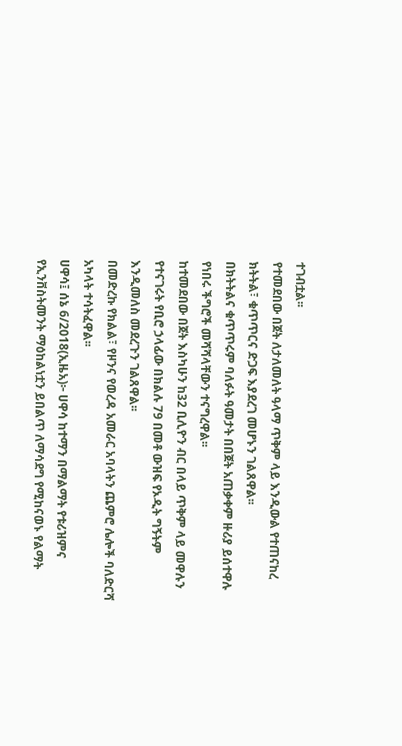ተገብቷል፡፡
የተመደበው በጀት ለታለመለት ዓላማ ጥቅም ላይ እንዲውል የተጠናከረ ክትትል፣ ቁጥጥርና ድጋፍ እያደረገ መሆኑን ገልጸዋል፡፡
በክትትልና ቁጥጥሩም ባለፉት ዓመታት በበጀት አጠቃቀም ዙሪያ ይሰተዋሉ የነበሩ ችግሮች መሻሻላቸውን ተናግረዋል፡፡
ከተመደበው በጀት እስካሁን ከ32 ቢሊዮን ብር በላይ ጥቅም ላይ መዋሉን የተናገሩት የቢሮ ኃላፊው በክልሉ 79 በመቶ ውዝፍ የኦዲት ግኝትም እንዲመለስ መደረጉን ገልጸዋል፡፡
በመድረኩ የክልል፣ የዞንና የወረዳ አመራር አባላትን ጨምሮ ሌሎች ባለድርሻ አካላት ተሳትፈዋል፡፡
ሀዋሳ፤ ሰኔ 6/2018(ኢዜአ)፦ ሀዋሳ ከተማን በማልማት የቱሪዝምና የኢንቨስትመንት ማዕከልነቷን ይበልጥ ለማሳደግ የሚከናወኑ የልማት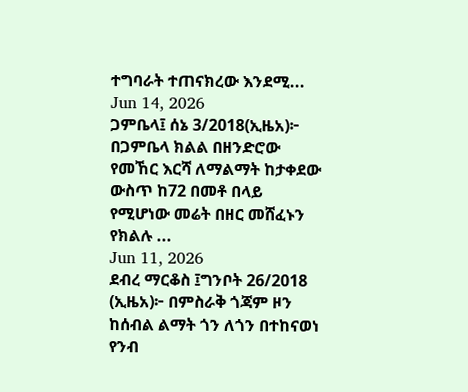ተግባራት ተጠናክረው እንደሚ...
Jun 14, 2026
ጋምቤላ፤ ሰኔ 3/2018(ኢዜአ)፦ በጋምቤላ ክልል በዘንድሮው የመኸር እርሻ ለማልማት ከታቀደው ውስጥ ከ72 በመቶ በላይ የሚሆነው መሬት በዘር መሸፈኑን የክልሉ ...
Jun 11, 2026
ደብረ ማርቆስ ፤ግንቦት 26/2018 (ኢዜአ)፦ በምስራቅ ጎጃም ዞን ከሰብል ልማት ጎን ለጎን በተከናወነ የንብ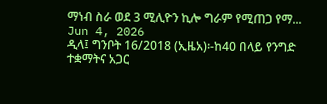ማነብ ስራ ወደ 3 ሚሊዮን ኪሎ ግራም የሚጠጋ የማ...
Jun 4, 2026
ዲላ፤ ግንቦት 16/2018 (ኢዜአ)፡-ከ40 በላይ የንግድ ተቋማትና አጋር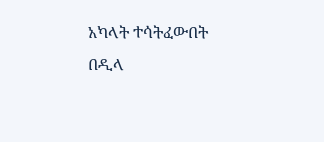አካላት ተሳትፈውበት በዲላ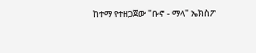ከተማ የተዘጋጀው "ቡኖ - ማላ" ኤክስፖ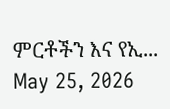ምርቶችን እና የኢ...
May 25, 2026